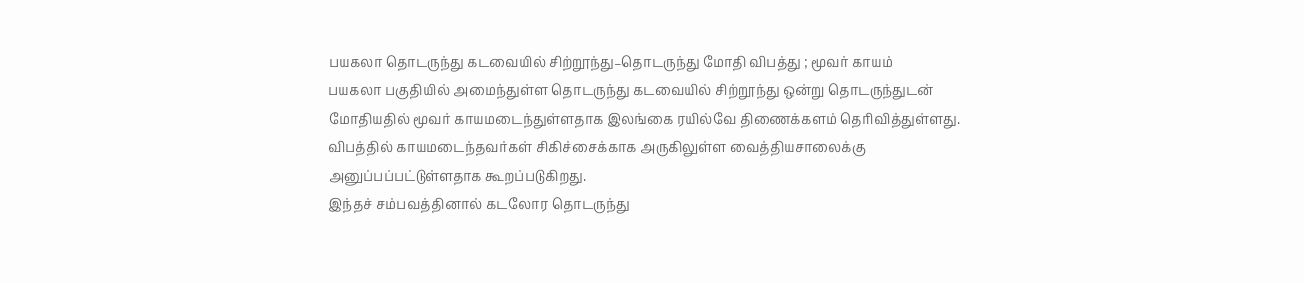பயகலா தொடருந்து கடவையில் சிற்றூந்து–தொடருந்து மோதி விபத்து ; மூவர் காயம்
பயகலா பகுதியில் அமைந்துள்ள தொடருந்து கடவையில் சிற்றூந்து ஒன்று தொடருந்துடன் மோதியதில் மூவர் காயமடைந்துள்ளதாக இலங்கை ரயில்வே திணைக்களம் தெரிவித்துள்ளது.
விபத்தில் காயமடைந்தவர்கள் சிகிச்சைக்காக அருகிலுள்ள வைத்தியசாலைக்கு அனுப்பப்பட்டுள்ளதாக கூறப்படுகிறது.
இந்தச் சம்பவத்தினால் கடலோர தொடருந்து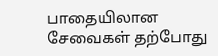பாதையிலான சேவைகள் தற்போது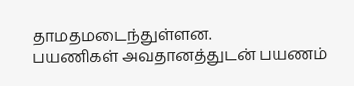தாமதமடைந்துள்ளன.
பயணிகள் அவதானத்துடன் பயணம்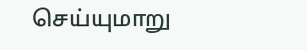செய்யுமாறு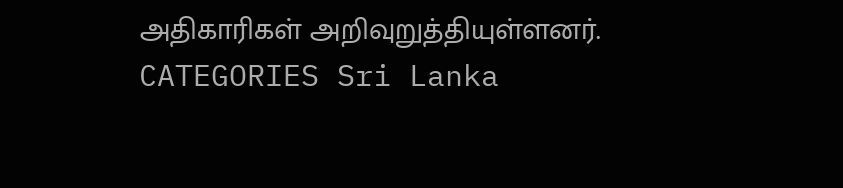அதிகாரிகள் அறிவுறுத்தியுள்ளனர்.
CATEGORIES Sri Lanka